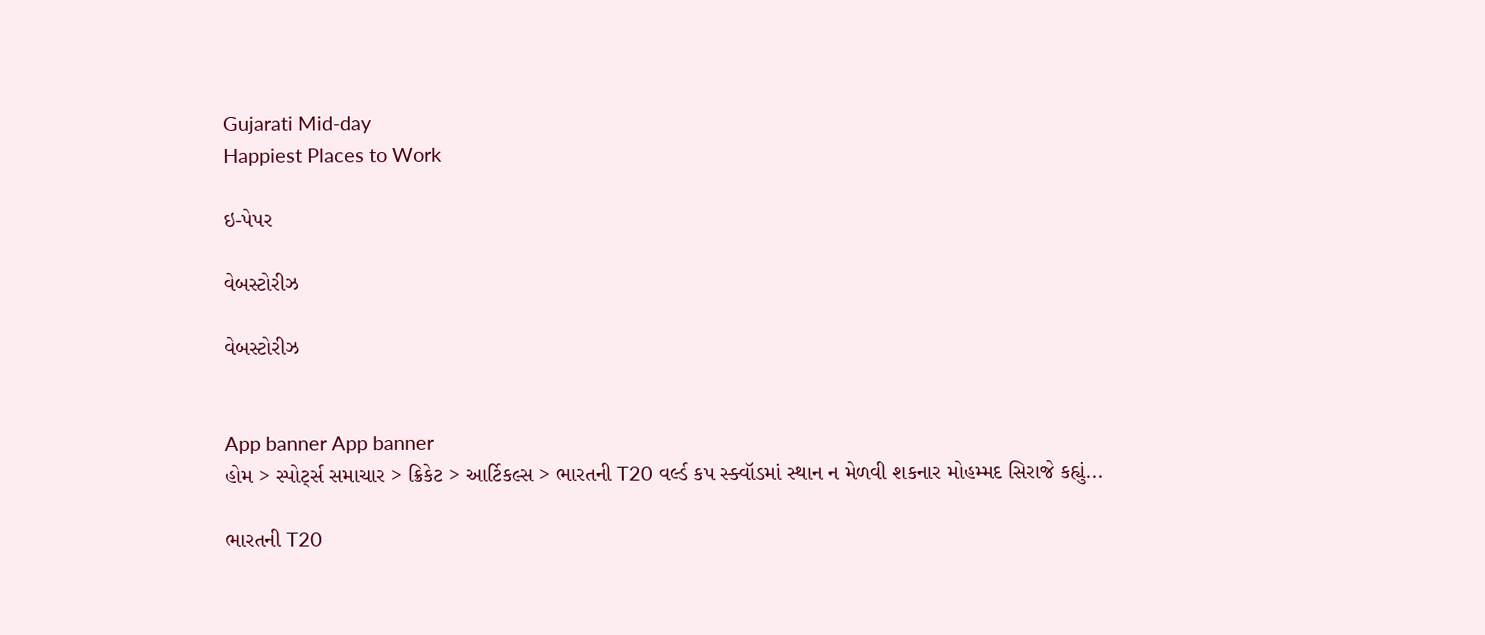Gujarati Mid-day
Happiest Places to Work

ઇ-પેપર

વેબસ્ટોરીઝ

વેબસ્ટોરીઝ


App banner App banner
હોમ > સ્પોર્ટ્સ સમાચાર > ક્રિકેટ > આર્ટિકલ્સ > ભારતની T20 વર્લ્ડ કપ સ્ક્વૉડમાં સ્થાન ન મેળવી શકનાર મોહમ્મદ સિરાજે કહ્યું...

ભારતની T20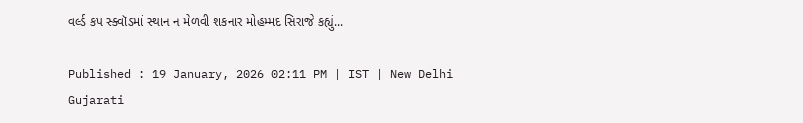વર્લ્ડ કપ સ્ક્વૉડમાં સ્થાન ન મેળવી શકનાર મોહમ્મદ સિરાજે કહ્યું...

Published : 19 January, 2026 02:11 PM | IST | New Delhi
Gujarati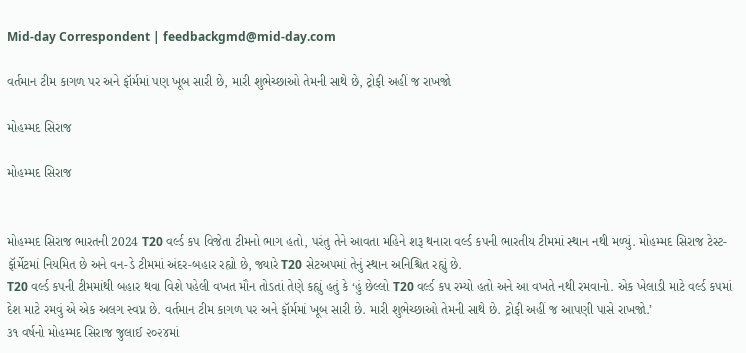Mid-day Correspondent | feedbackgmd@mid-day.com

વર્તમાન ટીમ કાગળ પર અને ફૉર્મમાં પણ ખૂબ સારી છે, મારી શુભેચ્છાઓ તેમની સાથે છે, ટ્રોફી અહીં જ રાખજો

મોહમ્મદ સિરાજ

મોહમ્મદ સિરાજ


મોહમ્મદ સિરાજ ભારતની 2024 T20 વર્લ્ડ કપ વિજેતા ટીમનો ભાગ હતો, પરંતુ તેને આવતા મહિને શરૂ થનારા વર્લ્ડ કપની ભારતીય ટીમમાં સ્થાન નથી મળ્યું. મોહમ્મદ સિરાજ ટેસ્ટ-ફૉર્મેટમાં નિયમિત છે અને વન-ડે ટીમમાં અંદર-બહાર રહ્યો છે, જ્યારે T20 સેટઅપમાં તેનું સ્થાન અનિશ્ચિત રહ્યું છે.
T20 વર્લ્ડ કપની ટીમમાંથી બહાર થવા વિશે પહેલી વખત મૌન તોડતાં તેણે કહ્યું હતું કે ‘હું છેલ્લો T20 વર્લ્ડ કપ રમ્યો હતો અને આ વખતે નથી રમવાનો. એક ખેલાડી માટે વર્લ્ડ કપમાં દેશ માટે રમવું એ એક અલગ સ્વપ્ન છે. વર્તમાન ટીમ કાગળ પર અને ફૉર્મમાં ખૂબ સારી છે. મારી શુભેચ્છાઓ તેમની સાથે છે. ટ્રોફી અહીં જ આપણી પાસે રાખજો.’
૩૧ વર્ષનો મોહમ્મદ સિરાજ જુલાઈ ૨૦૨૪માં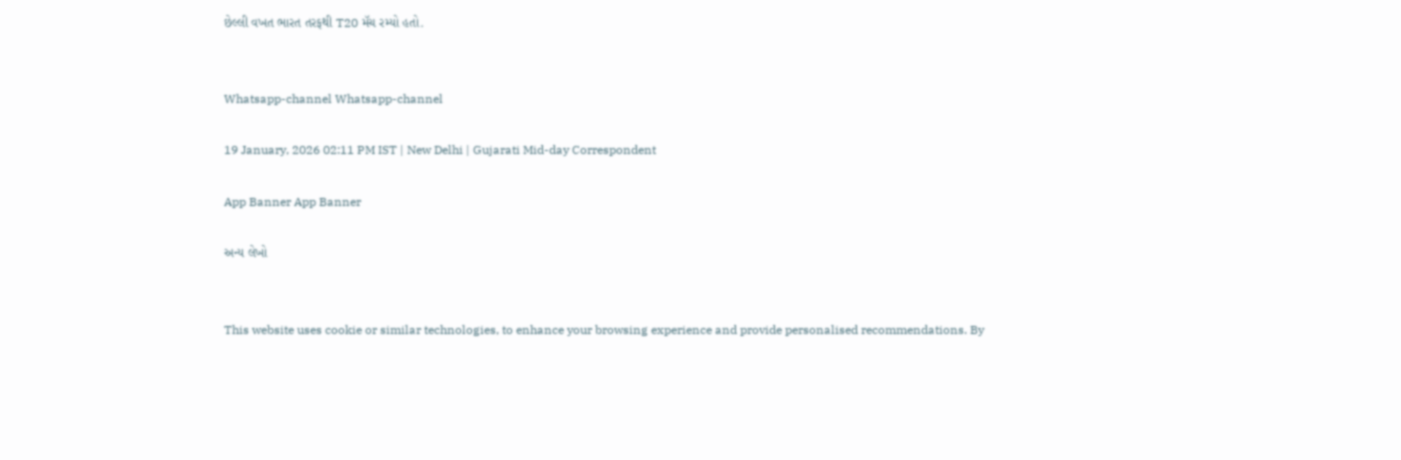છેલ્લી વખત ભારત તરફથી T20 મૅચ રમ્યો હતો.


Whatsapp-channel Whatsapp-channel

19 January, 2026 02:11 PM IST | New Delhi | Gujarati Mid-day Correspondent

App Banner App Banner

અન્ય લેખો


This website uses cookie or similar technologies, to enhance your browsing experience and provide personalised recommendations. By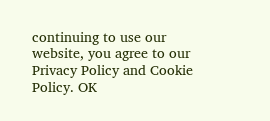continuing to use our website, you agree to our Privacy Policy and Cookie Policy. OK